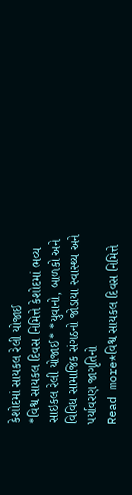કેશોદમાં સાયકલ રેલી યોજાઈ
*વિશ્વ સાયકલ દિવસ નિમિત્તે કેશોદમાં ભવ્ય સાઇકલ રેલી યોજાઈ* *યુવાનો, બાળકો અને વિવિધ સામાજિક સંગઠનો જોડાયા સ્વાસ્થ્ય અને પર્યાવરણ જાગૃતિનો
Read more*વિશ્વ સાયકલ દિવસ નિમિત્તે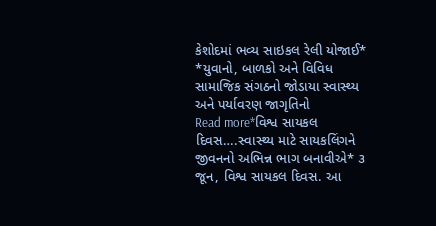કેશોદમાં ભવ્ય સાઇકલ રેલી યોજાઈ* *યુવાનો, બાળકો અને વિવિધ સામાજિક સંગઠનો જોડાયા સ્વાસ્થ્ય અને પર્યાવરણ જાગૃતિનો
Read more*વિશ્વ સાયકલ દિવસ….સ્વાસ્થ્ય માટે સાયકલિંગને જીવનનો અભિન્ન ભાગ બનાવીએ* ૩ જૂન, વિશ્વ સાયકલ દિવસ. આ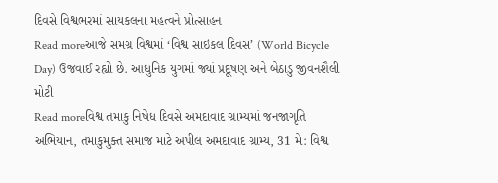દિવસે વિશ્વભરમાં સાયકલના મહત્વને પ્રોત્સાહન
Read moreઆજે સમગ્ર વિશ્વમાં ‘વિશ્વ સાઇકલ દિવસ’ (World Bicycle Day) ઉજવાઈ રહ્યો છે. આધુનિક યુગમાં જ્યાં પ્રદૂષણ અને બેઠાડુ જીવનશૈલી મોટી
Read moreવિશ્વ તમાકુ નિષેધ દિવસે અમદાવાદ ગ્રામ્યમાં જનજાગૃતિ અભિયાન, તમાકુમુક્ત સમાજ માટે અપીલ અમદાવાદ ગ્રામ્ય, 31 મે: વિશ્વ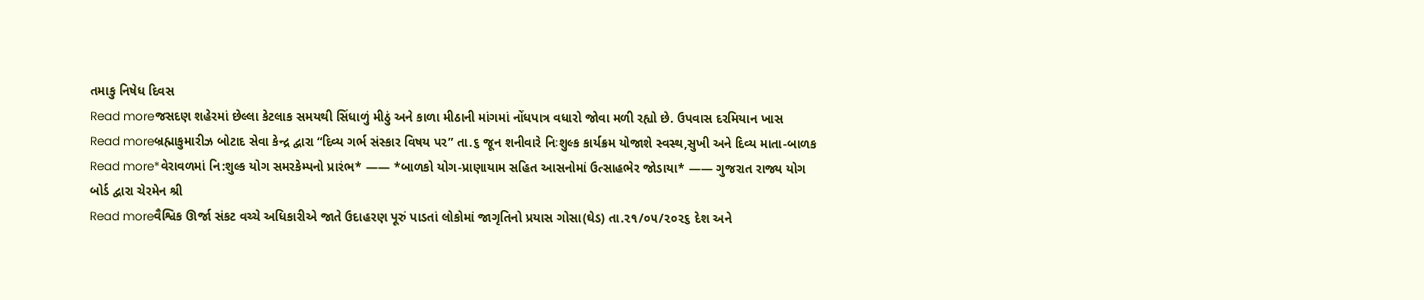તમાકુ નિષેધ દિવસ
Read moreજસદણ શહેરમાં છેલ્લા કેટલાક સમયથી સિંધાળું મીઠું અને કાળા મીઠાની માંગમાં નોંધપાત્ર વધારો જોવા મળી રહ્યો છે. ઉપવાસ દરમિયાન ખાસ
Read moreબ્રહ્માકુમારીઝ બોટાદ સેવા કેન્દ્ર દ્વારા “દિવ્ય ગર્ભ સંસ્કાર વિષય પર” તા.૬ જૂન શનીવારે નિઃશુલ્ક કાર્યક્રમ યોજાશે સ્વસ્થ,સુખી અને દિવ્ય માતા-બાળક
Read more*વેરાવળમાં નિ:શુલ્ક યોગ સમરકેમ્પનો પ્રારંભ* —— *બાળકો યોગ-પ્રાણાયામ સહિત આસનોમાં ઉત્સાહભેર જોડાયા* —— ગુજરાત રાજ્ય યોગ બોર્ડ દ્વારા ચેરમેન શ્રી
Read moreવૈશ્વિક ઊર્જા સંકટ વચ્ચે અધિકારીએ જાતે ઉદાહરણ પૂરું પાડતાં લોકોમાં જાગૃતિનો પ્રયાસ ગોસા(ઘેડ) તા.૨૧/૦૫/૨૦૨૬ દેશ અને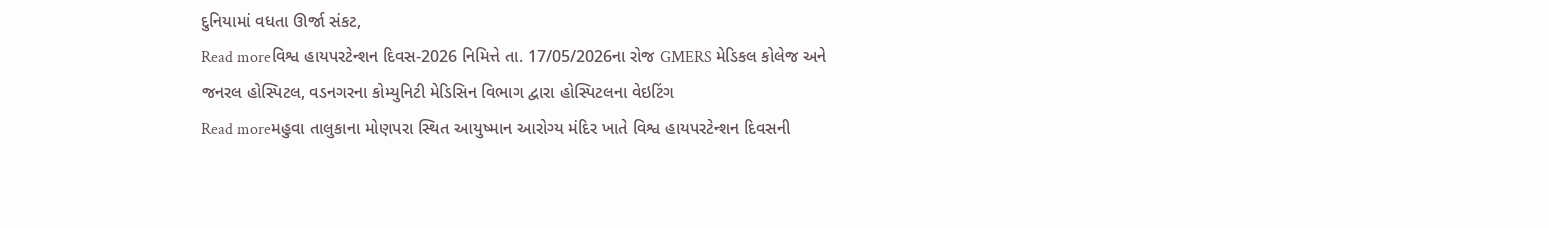દુનિયામાં વધતા ઊર્જા સંકટ,
Read moreવિશ્વ હાયપરટેન્શન દિવસ-2026 નિમિત્તે તા. 17/05/2026ના રોજ GMERS મેડિકલ કોલેજ અને જનરલ હોસ્પિટલ, વડનગરના કોમ્યુનિટી મેડિસિન વિભાગ દ્વારા હોસ્પિટલના વેઇટિંગ
Read moreમહુવા તાલુકાના મોણપરા સ્થિત આયુષ્માન આરોગ્ય મંદિર ખાતે વિશ્વ હાયપરટેન્શન દિવસની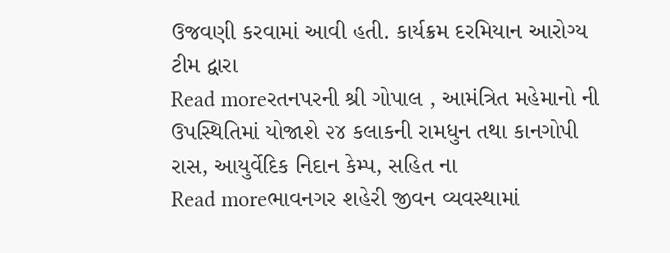ઉજવણી કરવામાં આવી હતી. કાર્યક્રમ દરમિયાન આરોગ્ય ટીમ દ્વારા
Read moreરતનપરની શ્રી ગોપાલ , આમંત્રિત મહેમાનો ની ઉપસ્થિતિમાં યોજાશે ૨૪ કલાકની રામધુન તથા કાનગોપી રાસ, આયુર્વેદિક નિદાન કેમ્પ, સહિત ના
Read moreભાવનગર શહેરી જીવન વ્યવસ્થામાં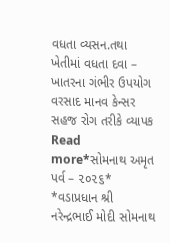વધતા વ્યસન.તથા ખેતીમાં વધતા દવા – ખાતરના ગંભીર ઉપયોગ વરસાદ માનવ કેન્સર સહજ રોગ તરીકે વ્યાપક
Read more*સોમનાથ અમૃત પર્વ – ૨૦૨૬* *વડાપ્રધાન શ્રી નરેન્દ્રભાઈ મોદી સોમનાથ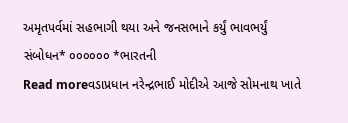અમૃતપર્વમાં સહભાગી થયા અને જનસભાને કર્યું ભાવભર્યું સંબોધન* ૦૦૦૦૦૦ *ભારતની
Read moreવડાપ્રધાન નરેન્દ્રભાઈ મોદીએ આજે સોમનાથ ખાતે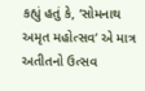કહ્યું હતું કે, ‘સોમનાથ અમૃત મહોત્સવ’ એ માત્ર અતીતનો ઉત્સવ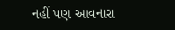નહીં પણ આવનારા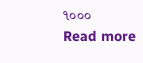૧૦૦૦
Read more